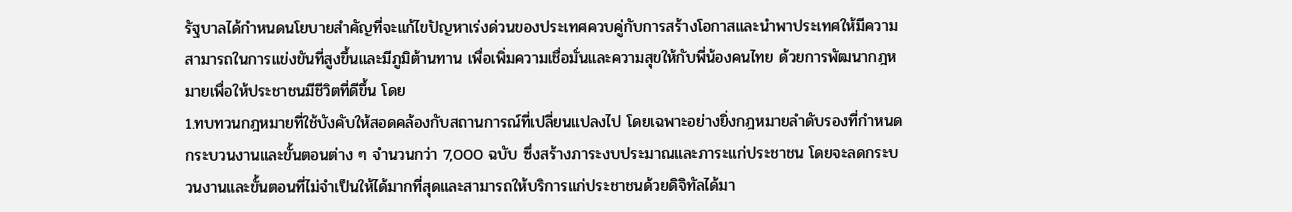รัฐบาลได้กำหนดนโยบายสำคัญที่จะแก้ไขปัญหาเร่งด่วนของประเทศควบคู่กับการสร้างโอกาสและนำพาประเทศให้มีความสามารถในการแข่งขันที่สูงขึ้นและมีภูมิต้านทาน เพื่อเพิ่มความเชื่อมั่นและความสุขให้กับพี่น้องคนไทย ด้วยการพัฒนากฎหมายเพื่อให้ประชาชนมีชีวิตที่ดีขึ้น โดย
1.ทบทวนกฎหมายที่ใช้บังคับให้สอดคล้องกับสถานการณ์ที่เปลี่ยนแปลงไป โดยเฉพาะอย่างยิ่งกฎหมายลำดับรองที่กำหนดกระบวนงานและขั้นตอนต่าง ๆ จำนวนกว่า 7,000 ฉบับ ซึ่งสร้างภาระงบประมาณและภาระแก่ประชาชน โดยจะลดกระบวนงานและขั้นตอนที่ไม่จำเป็นให้ได้มากที่สุดและสามารถให้บริการแก่ประชาชนด้วยดิจิทัลได้มา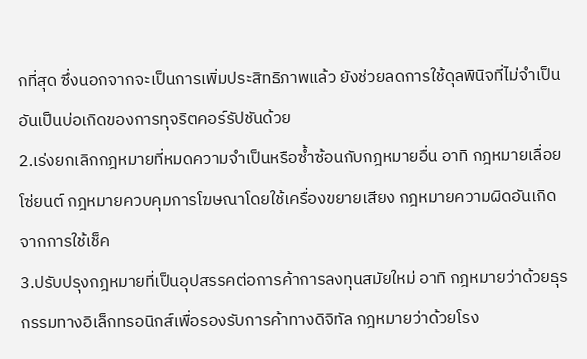กที่สุด ซึ่งนอกจากจะเป็นการเพิ่มประสิทธิภาพแล้ว ยังช่วยลดการใช้ดุลพินิจที่ไม่จำเป็นอันเป็นบ่อเกิดของการทุจริตคอร์รัปชันด้วย
2.เร่งยกเลิกกฎหมายที่หมดความจำเป็นหรือซ้ำซ้อนกับกฎหมายอื่น อาทิ กฎหมายเลื่อยโซ่ยนต์ กฎหมายควบคุมการโฆษณาโดยใช้เครื่องขยายเสียง กฎหมายความผิดอันเกิดจากการใช้เช็ค
3.ปรับปรุงกฎหมายที่เป็นอุปสรรคต่อการค้าการลงทุนสมัยใหม่ อาทิ กฎหมายว่าด้วยธุรกรรมทางอิเล็กทรอนิกส์เพื่อรองรับการค้าทางดิจิทัล กฎหมายว่าด้วยโรง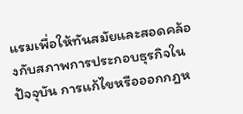แรมเพื่อให้ทันสมัยและสอดคล้องกับสภาพการประกอบธุรกิจในปัจจุบัน การแก้ไขหรือออกกฎห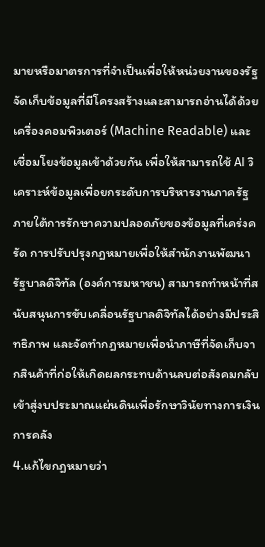มายหรือมาตรการที่จำเป็นเพื่อให้หน่วยงานของรัฐจัดเก็บข้อมูลที่มีโครงสร้างและสามารถอ่านได้ด้วยเครื่องคอมพิวเตอร์ (Machine Readable) และเชื่อมโยงข้อมูลเข้าด้วยกัน เพื่อให้สามารถใช้ AI วิเคราะห์ข้อมูลเพื่อยกระดับการบริหารงานภาครัฐภายใต้การรักษาความปลอดภัยของข้อมูลที่เคร่งครัด การปรับปรุงกฎหมายเพื่อให้สำนักงานพัฒนารัฐบาลดิจิทัล (องค์การมหาชน) สามารถทำหน้าที่สนับสนุนการขับเคลื่อนรัฐบาลดิจิทัลได้อย่างมีประสิทธิภาพ และจัดทำกฎหมายเพื่อนำภาษีที่จัดเก็บจากสินค้าที่ก่อให้เกิดผลกระทบด้านลบต่อสังคมกลับเข้าสู่งบประมาณแผ่นดินเพื่อรักษาวินัยทางการเงินการคลัง
4.แก้ไขกฎหมายว่า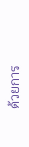ด้วยการ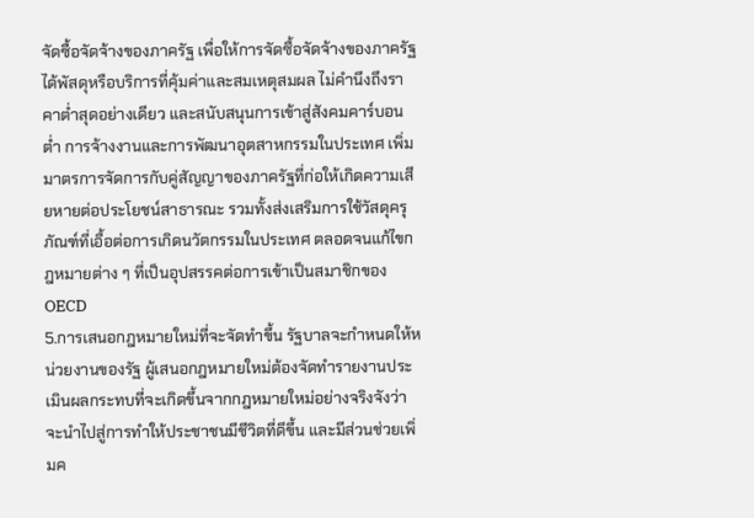จัดซื้อจัดจ้างของภาครัฐ เพื่อให้การจัดซื้อจัดจ้างของภาครัฐได้พัสดุหรือบริการที่คุ้มค่าและสมเหตุสมผล ไม่คำนึงถึงราคาต่ำสุดอย่างเดียว และสนับสนุนการเข้าสู่สังคมคาร์บอนต่ำ การจ้างงานและการพัฒนาอุตสาหกรรมในประเทศ เพิ่มมาตรการจัดการกับคู่สัญญาของภาครัฐที่ก่อให้เกิดความเสียหายต่อประโยชน์สาธารณะ รวมทั้งส่งเสริมการใช้วัสดุครุภัณฑ์ที่เอื้อต่อการเกิดนวัตกรรมในประเทศ ตลอดจนแก้ไขกฎหมายต่าง ๆ ที่เป็นอุปสรรคต่อการเข้าเป็นสมาชิกของ OECD
5.การเสนอกฎหมายใหม่ที่จะจัดทำขึ้น รัฐบาลจะกำหนดให้หน่วยงานของรัฐ ผู้เสนอกฎหมายใหม่ต้องจัดทำรายงานประเมินผลกระทบที่จะเกิดขึ้นจากกฎหมายใหม่อย่างจริงจังว่าจะนำไปสู่การทำให้ประชาชนมีชีวิตที่ดีขึ้น และมีส่วนช่วยเพิ่มค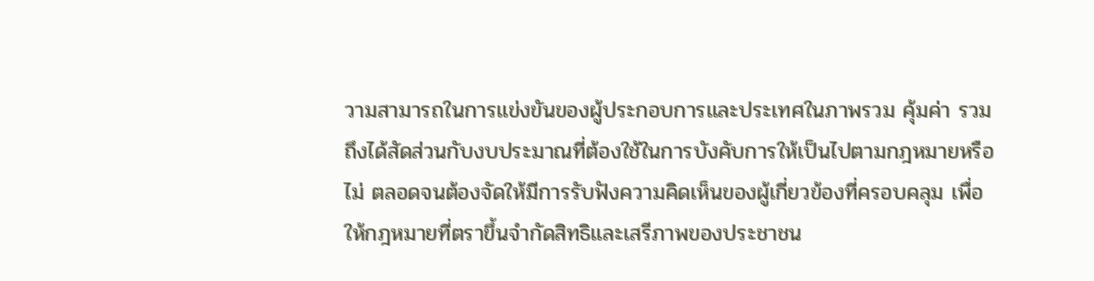วามสามารถในการแข่งขันของผู้ประกอบการและประเทศในภาพรวม คุ้มค่า รวมถึงได้สัดส่วนกับงบประมาณที่ต้องใช้ในการบังคับการให้เป็นไปตามกฎหมายหรือไม่ ตลอดจนต้องจัดให้มีการรับฟังความคิดเห็นของผู้เกี่ยวข้องที่ครอบคลุม เพื่อให้กฎหมายที่ตราขึ้นจำกัดสิทธิและเสรีภาพของประชาชน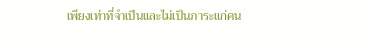เพียงเท่าที่จำเป็นและไม่เป็นภาระแก่คน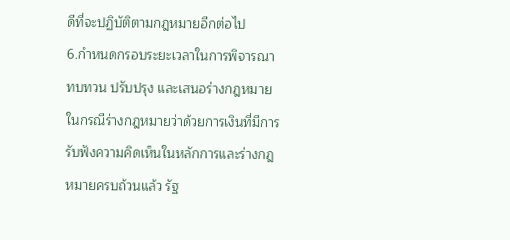ดีที่จะปฏิบัติตามกฎหมายอีกต่อไป
6.กำหนดกรอบระยะเวลาในการพิจารณาทบทวน ปรับปรุง และเสนอร่างกฎหมาย ในกรณีร่างกฎหมายว่าด้วยการเงินที่มีการรับฟังความคิดเห็นในหลักการและร่างกฎหมายครบถ้วนแล้ว รัฐ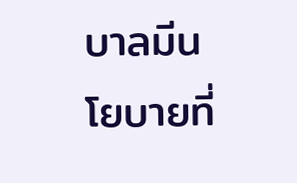บาลมีนโยบายที่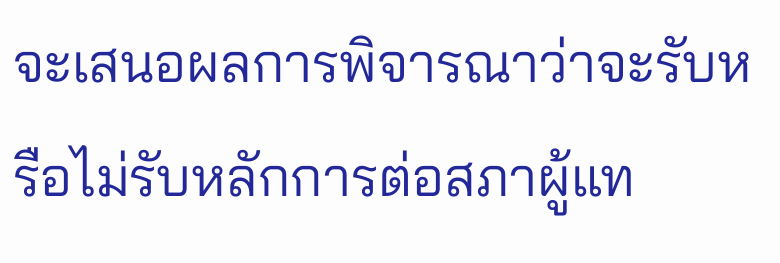จะเสนอผลการพิจารณาว่าจะรับหรือไม่รับหลักการต่อสภาผู้แท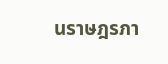นราษฎรภา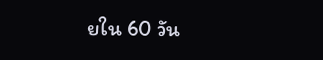ยใน 60 วัน